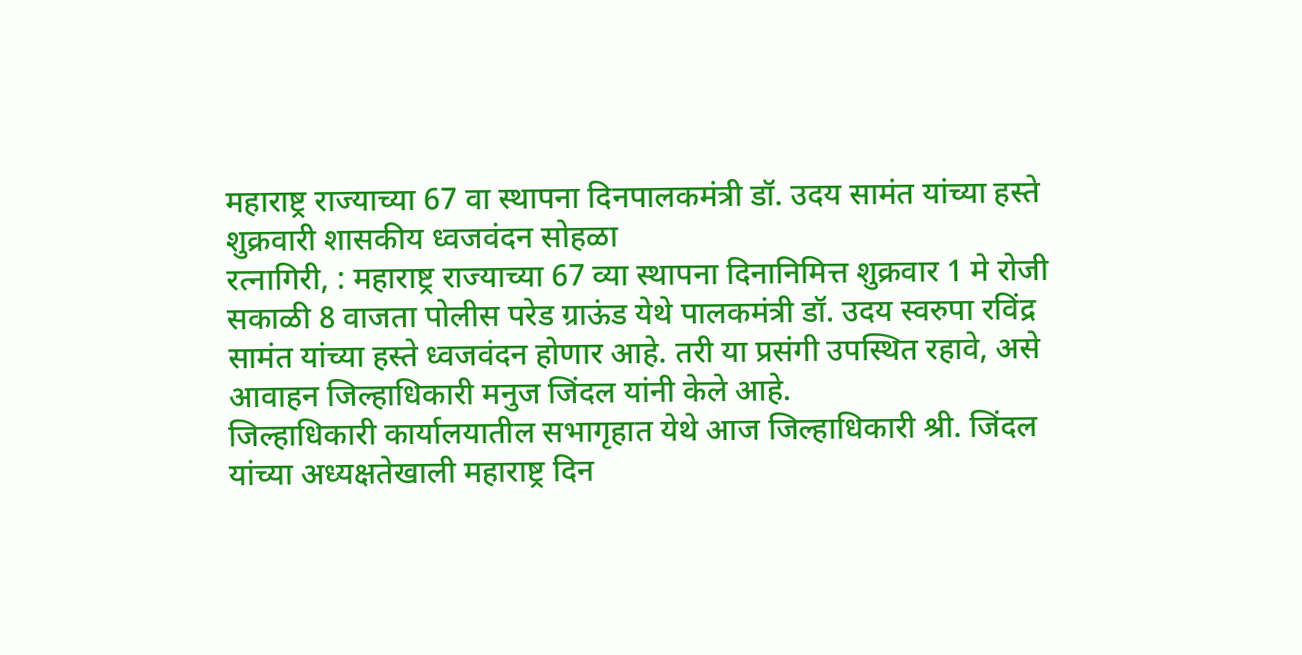महाराष्ट्र राज्याच्या 67 वा स्थापना दिनपालकमंत्री डॉ. उदय सामंत यांच्या हस्ते शुक्रवारी शासकीय ध्वजवंदन सोहळा
रत्नागिरी, : महाराष्ट्र राज्याच्या 67 व्या स्थापना दिनानिमित्त शुक्रवार 1 मे रोजी सकाळी 8 वाजता पोलीस परेड ग्राऊंड येथे पालकमंत्री डॉ. उदय स्वरुपा रविंद्र सामंत यांच्या हस्ते ध्वजवंदन होणार आहे. तरी या प्रसंगी उपस्थित रहावे, असे आवाहन जिल्हाधिकारी मनुज जिंदल यांनी केले आहे.
जिल्हाधिकारी कार्यालयातील सभागृहात येथे आज जिल्हाधिकारी श्री. जिंदल यांच्या अध्यक्षतेखाली महाराष्ट्र दिन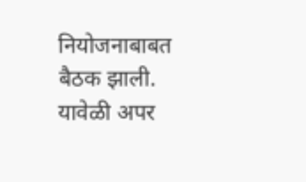नियोजनाबाबत बैठक झाली. यावेळी अपर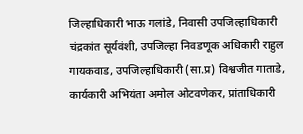जिल्हाधिकारी भाऊ गलांडे, निवासी उपजिल्हाधिकारी चंद्रकांत सूर्यवंशी, उपजिल्हा निवडणूक अधिकारी राहुल गायकवाड, उपजिल्हाधिकारी (सा.प्र) विश्वजीत गाताडे, कार्यकारी अभियंता अमोल ओटवणेकर, प्रांताधिकारी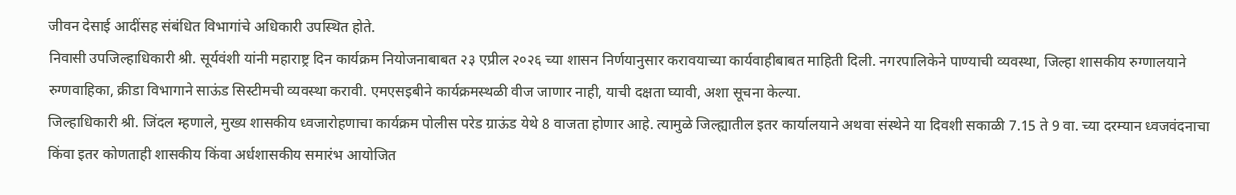जीवन देसाई आदींसह संबंधित विभागांचे अधिकारी उपस्थित होते.
निवासी उपजिल्हाधिकारी श्री. सूर्यवंशी यांनी महाराष्ट्र दिन कार्यक्रम नियोजनाबाबत २३ एप्रील २०२६ च्या शासन निर्णयानुसार करावयाच्या कार्यवाहीबाबत माहिती दिली. नगरपालिकेने पाण्याची व्यवस्था, जिल्हा शासकीय रुग्णालयाने रुग्णवाहिका, क्रीडा विभागाने साऊंड सिस्टीमची व्यवस्था करावी. एमएसइबीने कार्यक्रमस्थळी वीज जाणार नाही, याची दक्षता घ्यावी, अशा सूचना केल्या.
जिल्हाधिकारी श्री. जिंदल म्हणाले, मुख्य शासकीय ध्वजारोहणाचा कार्यक्रम पोलीस परेड ग्राऊंड येथे 8 वाजता होणार आहे. त्यामुळे जिल्ह्यातील इतर कार्यालयाने अथवा संस्थेने या दिवशी सकाळी 7.15 ते 9 वा. च्या दरम्यान ध्वजवंदनाचा किंवा इतर कोणताही शासकीय किंवा अर्धशासकीय समारंभ आयोजित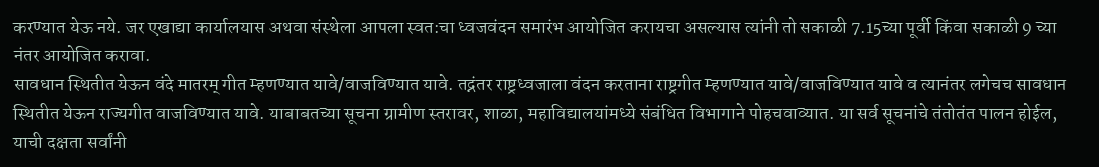करण्यात येऊ नये. जर एखाद्या कार्यालयास अथवा संस्थेला आपला स्वत:चा ध्वजवंदन समारंभ आयोजित करायचा असल्यास त्यांनी तो सकाळी 7.15च्या पूर्वी किंवा सकाळी 9 च्या नंतर आयोजित करावा.
सावधान स्थितीत येऊन वंदे मातरम् गीत म्हणण्यात यावे/वाजविण्यात यावे. तद्नंतर राष्ट्रध्वजाला वंदन करताना राष्ट्रगीत म्हणण्यात यावे/वाजविण्यात यावे व त्यानंतर लगेचच सावधान स्थितीत येऊन राज्यगीत वाजविण्यात यावे. याबाबतच्या सूचना ग्रामीण स्तरावर, शाळा, महाविद्यालयांमध्ये संबंधित विभागाने पोहचवाव्यात. या सर्व सूचनांचे तंतोतंत पालन होईल, याची दक्षता सर्वांनी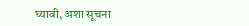घ्यावी, अशा सूचना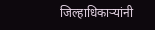जिल्हाधिकाऱ्यांनी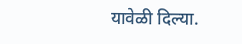यावेळी दिल्या.